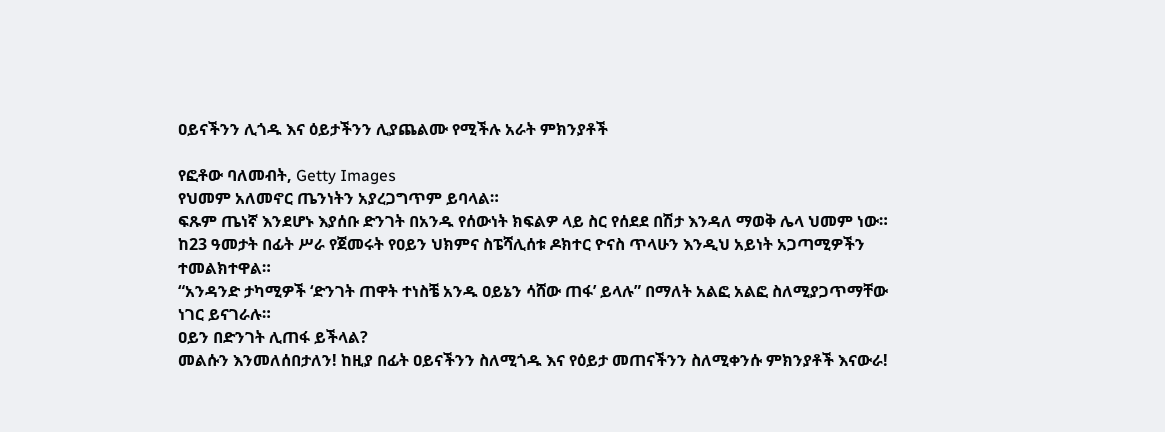ዐይናችንን ሊጎዱ እና ዕይታችንን ሊያጨልሙ የሚችሉ አራት ምክንያቶች

የፎቶው ባለመብት, Getty Images
የህመም አለመኖር ጤንነትን አያረጋግጥም ይባላል።
ፍጹም ጤነኛ እንደሆኑ እያሰቡ ድንገት በአንዱ የሰውነት ክፍልዎ ላይ ስር የሰደደ በሽታ እንዳለ ማወቅ ሌላ ህመም ነው።
ከ23 ዓመታት በፊት ሥራ የጀመሩት የዐይን ህክምና ስፔሻሊሰቱ ዶክተር ዮናስ ጥላሁን እንዲህ አይነት አጋጣሚዎችን ተመልክተዋል።
“አንዳንድ ታካሚዎች ‘ድንገት ጠዋት ተነስቼ አንዱ ዐይኔን ሳሸው ጠፋ’ ይላሉ” በማለት አልፎ አልፎ ስለሚያጋጥማቸው ነገር ይናገራሉ።
ዐይን በድንገት ሊጠፋ ይችላል?
መልሱን እንመለሰበታለን! ከዚያ በፊት ዐይናችንን ስለሚጎዱ እና የዕይታ መጠናችንን ስለሚቀንሱ ምክንያቶች እናውራ!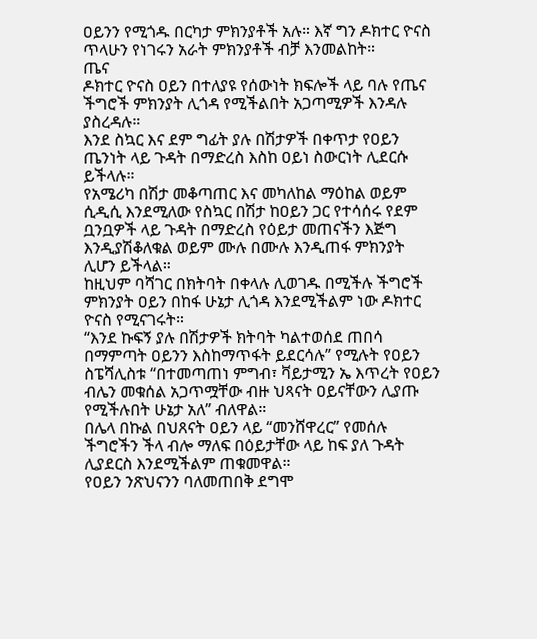ዐይንን የሚጎዱ በርካታ ምክንያቶች አሉ። እኛ ግን ዶክተር ዮናስ ጥላሁን የነገሩን አራት ምክንያቶች ብቻ እንመልከት።
ጤና
ዶክተር ዮናስ ዐይን በተለያዩ የሰውነት ክፍሎች ላይ ባሉ የጤና ችግሮች ምክንያት ሊጎዳ የሚችልበት አጋጣሚዎች እንዳሉ ያስረዳሉ።
እንደ ስኳር እና ደም ግፊት ያሉ በሽታዎች በቀጥታ የዐይን ጤንነት ላይ ጉዳት በማድረስ እስከ ዐይነ ስውርነት ሊደርሱ ይችላሉ።
የአሜሪካ በሽታ መቆጣጠር እና መካለከል ማዕከል ወይም ሲዲሲ እንደሚለው የስኳር በሽታ ከዐይን ጋር የተሳሰሩ የደም ቧንቧዎች ላይ ጉዳት በማድረስ የዕይታ መጠናችን እጅግ እንዲያሽቆለቁል ወይም ሙሉ በሙሉ እንዲጠፋ ምክንያት ሊሆን ይችላል።
ከዚህም ባሻገር በክትባት በቀላሉ ሊወገዱ በሚችሉ ችግሮች ምክንያት ዐይን በከፋ ሁኔታ ሊጎዳ እንደሚችልም ነው ዶክተር ዮናስ የሚናገሩት።
“እንደ ኩፍኝ ያሉ በሽታዎች ክትባት ካልተወሰደ ጠበሳ በማምጣት ዐይንን እስከማጥፋት ይደርሳሉ” የሚሉት የዐይን ስፔሻሊስቱ “በተመጣጠነ ምግብ፣ ቫይታሚን ኤ እጥረት የዐይን ብሌን መቁሰል አጋጥሟቸው ብዙ ህጻናት ዐይናቸውን ሊያጡ የሚችሉበት ሁኔታ አለ” ብለዋል።
በሌላ በኩል በህጸናት ዐይን ላይ “መንሸዋረር” የመሰሉ ችግሮችን ችላ ብሎ ማለፍ በዕይታቸው ላይ ከፍ ያለ ጉዳት ሊያደርስ እንደሚችልም ጠቁመዋል።
የዐይን ንጽህናንን ባለመጠበቅ ደግሞ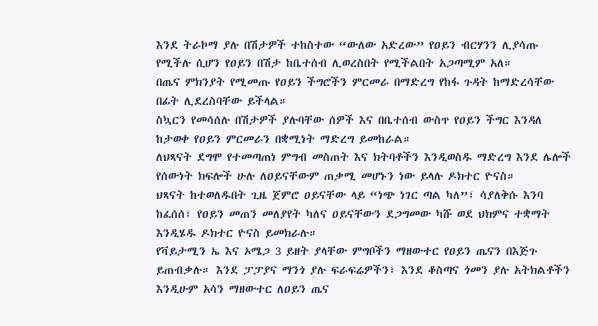እንደ ትራኮማ ያሉ በሽታዎች ተከስተው “ውለው አድረው” የዐይን ብርሃንን ሊያሳጡ የሚችሉ ሲሆን የዐይን በሽታ ከቤተሰብ ሊወረስበት የሚችልበት አጋጣሚም አለ።
በጤና ምክንያት የሚመጡ የዐይን ችግሮችን ምርመራ በማድረግ የከፋ ጉዳት ከማድረሳቸው በፊት ሊደረስባቸው ይችላል።
ስኳርን የመሳሰሉ በሽታዎች ያሉባቸው ሰዎች እና በቤተሰብ ውስጥ የዐይን ችግር እንዳለ ከታወቀ የዐይን ምርመራን በቋሚነት ማድረግ ይመከራል።
ለህጻናት ደግሞ የተመጣጠነ ምግብ መስጠት እና ክትባቶችን እንዲወስዱ ማድረግ እንደ ሌሎች የሰውነት ክፍሎች ሁሉ ለዐይናቸውም ጠቃሚ መሆኑን ነው ይላሉ ዶክተር ዮናስ።
ህጻናት ከተወለዱበት ጊዜ ጀምሮ ዐይናቸው ላይ “ነጭ ነገር ጣል ካለ”፣ ሳያለቅሱ እንባ ከፈሰሰ፣ የዐይን መጠን መለያየት ካለና ዐይናቸውን ደጋግመው ካሹ ወደ ህክምና ተቋማት እንዲሄዱ ዶክተር ዮናስ ይመክራሉ።
የቫይታሚን ኤ እና ኦሜጋ 3 ይዘት ያላቸው ምግቦችን ማዘውተር የዐይን ጤናን በእጅጉ ይጠብቃሉ። እንደ ፓፓያና ማንጎ ያሉ ፍራፍሬዎችን፣ እንደ ቆስጣና ጎመን ያሉ አትክልቶችን እንዲሁም አሳን ማዘውተር ለዐይን ጤና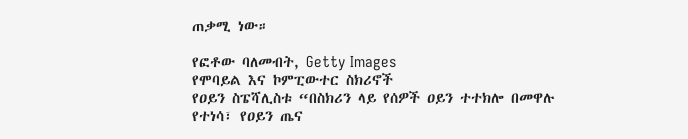ጠቃሚ ነው።

የፎቶው ባለመብት, Getty Images
የሞባይል እና ኮምፒውተር ስክሪኖች
የዐይን ስፔሻሊስቱ “በስክሪን ላይ የሰዎች ዐይን ተተክሎ በመዋሉ የተነሳ፣ የዐይን ጤና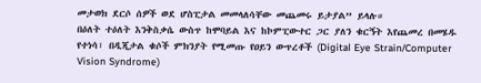መታወክ ደርሶ ሰዎች ወደ ሆስፒታል መመላለሳቸው መጨመሩ ይታያል” ይላሉ።
በዕለት ተዕለት እንቅስቃሴ ውስጥ ከሞባይል እና ከኮምፒውተር ጋር ያለን ቁርኝት እየጨመረ በመሄዱ የተነሳ፣ በዲጂታል ቁሶች ምክንያት የሚመጡ የዐይን ውጥረቶች (Digital Eye Strain/Computer Vision Syndrome)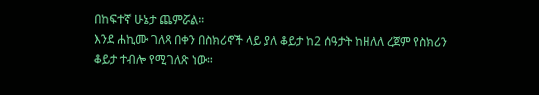በከፍተኛ ሁኔታ ጨምሯል።
እንደ ሐኪሙ ገለጻ በቀን በስክሪኖች ላይ ያለ ቆይታ ከ2 ሰዓታት ከዘለለ ረጀም የስክሪን ቆይታ ተብሎ የሚገለጽ ነው።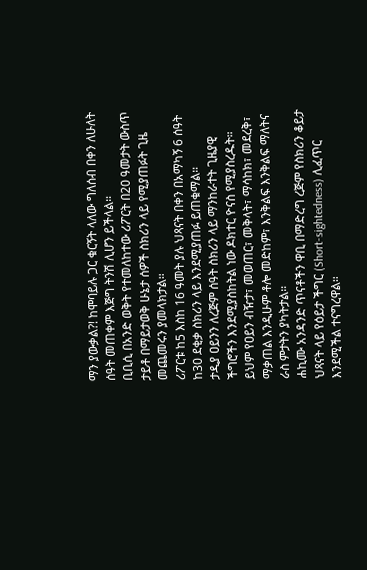ማን ያውቃል?! ከሞባይሉ ጋር ቁርኝት ላለው ግለሰብ በቀን ለሁለት ሰዓት መጠቀም እጅግ ትንሽ ሊሆን ይችላል።
ቢቢሲ በአንድ ወቅት የተመለከተው ሪፖርት በ20 ዓመታት ውስጥ ታይቶ በማይታወቅ ሁኔታ ሰዎች ስክሪን ላይ የሚያጠፉት ጊዜ መጨመሩን ያመላክታል።
ሪፖርቱ ከ5 እስከ 16 ዓመት ያሉ ህጻናት በቀን በአማካኝ 6 ሰዓት ከ30 ደቂቃ ስክሪን ላይ እንደሚያጠፉ ይጠቁማል።
ታዲያ ዐይንን ለረጅም ሰዓት ስክሪን ላይ ማንከራተት ጊዜያዊ ችግሮችን እንደሚያስከትል ነው ዶክተር ዮናስ የሚያስረዱት።
ይህም የዐይን ብዥታ፣ መወጠር፣ መቅላት፣ ማሳከክ፣ መደረቅ፣ ማቃጠል እንዲሁም ቶሎ መድከም፣ እንቅልፍ እንቅልፍ ማለትና ራስ ምታትን ያካትታል።
ሐኪሙ አንዳንድ ጥናቶችን ዋቢ በማድረግ ረጅም የስክሪን ቆይታ ህጻናት ላይ የዕይታ ችግር (Short-sightedness) ሊፈጥር እንደሚችል ተናግረዋል።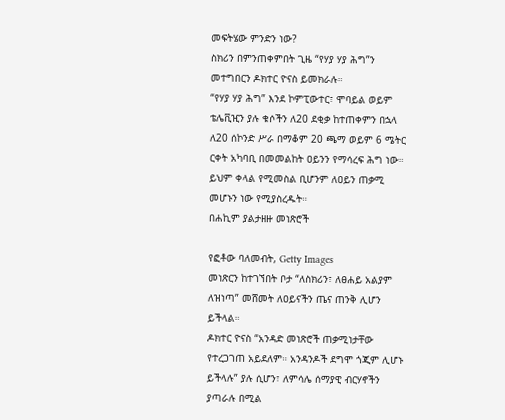መፍትሄው ምንድን ነው?
ስክሪን በምንጠቀምበት ጊዜ “የሃያ ሃያ ሕግ”ን መተግበርን ዶክተር ዮናስ ይመክራሉ።
“የሃያ ሃያ ሕግ” እንደ ኮምፒውተር፣ ሞባይል ወይም ቴሌቪዢን ያሉ ቁሶችን ለ20 ደቂቃ ከተጠቀምን በኋላ ለ20 ሰኮንድ ሥራ በማቆም 20 ጫማ ወይም 6 ሜትር ርቀት አካባቢ በመመልከት ዐይንን የማሳረፍ ሕግ ነው።
ይህም ቀላል የሚመስል ቢሆንም ለዐይን ጠቃሚ መሆኑን ነው የሚያስረዱት።
በሐኪም ያልታዘዙ መነጽሮች

የፎቶው ባለመብት, Getty Images
መነጽርን ከተገኘበት ቦታ “ለስክሪን፣ ለፀሐይ አልያም ለዝነጣ” መሸመት ለዐይናችን ጤና ጠንቅ ሊሆን ይችላል።
ዶክተር ዮናስ “አንዳድ መነጽሮች ጠቃሚነታቸው የተረጋገጠ አይደለም። አንዳንዶች ደግሞ ጎጂም ሊሆኑ ይችላሉ” ያሉ ሲሆን፣ ለምሳሌ ሰማያዊ ብርሃኖችን ያጣራሉ በሚል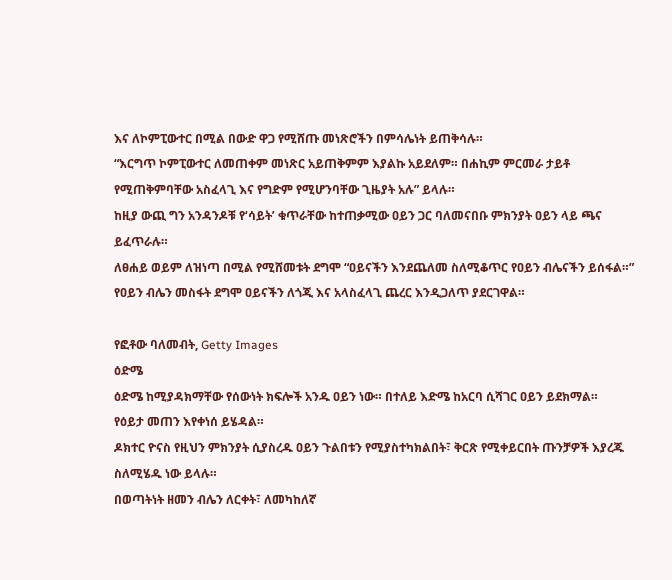እና ለኮምፒውተር በሚል በውድ ዋጋ የሚሸጡ መነጽሮችን በምሳሌነት ይጠቅሳሉ።
“እርግጥ ኮምፒውተር ለመጠቀም መነጽር አይጠቅምም እያልኩ አይደለም። በሐኪም ምርመራ ታይቶ የሚጠቅምባቸው አስፈላጊ እና የግድም የሚሆንባቸው ጊዜያት አሉ” ይላሉ።
ከዚያ ውጪ ግን አንዳንዶቹ የ‘ሳይት’ ቁጥራቸው ከተጠቃሚው ዐይን ጋር ባለመናበቡ ምክንያት ዐይን ላይ ጫና ይፈጥራሉ።
ለፀሐይ ወይም ለዝነጣ በሚል የሚሸመቱት ደግሞ “ዐይናችን እንደጨለመ ስለሚቆጥር የዐይን ብሌናችን ይሰፋል።”
የዐይን ብሌን መስፋት ደግሞ ዐይናችን ለጎጂ እና አላስፈላጊ ጨረር እንዲጋለጥ ያደርገዋል።

የፎቶው ባለመብት, Getty Images
ዕድሜ
ዕድሜ ከሚያዳክማቸው የሰውነት ክፍሎች አንዱ ዐይን ነው። በተለይ እድሜ ከአርባ ሲሻገር ዐይን ይደክማል።
የዕይታ መጠን እየቀነሰ ይሄዳል።
ዶክተር ዮናስ የዚህን ምክንያት ሲያስረዱ ዐይን ጉልበቱን የሚያስተካክልበት፣ ቅርጽ የሚቀይርበት ጡንቻዎች እያረጁ ስለሚሄዱ ነው ይላሉ።
በወጣትነት ዘመን ብሌን ለርቀት፣ ለመካከለኛ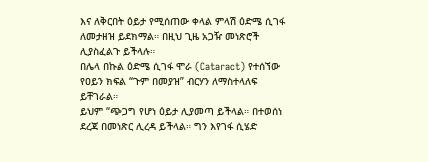እና ለቅርበት ዕይታ የሚሰጠው ቀላል ምላሽ ዕድሜ ሲገፋ ለመታዘዝ ይደክማል። በዚህ ጊዜ አጋዥ መነጽሮች ሊያስፈልጉ ይችላሉ።
በሌላ በኩል ዕድሜ ሲገፋ ሞራ (Cataract) የተሰኘው የዐይን ክፍል “ጉም በመያዝ” ብርሃን ለማስተላለፍ ይቸገራል።
ይህም “ጭጋግ የሆነ ዕይታ ሊያመጣ ይችላል። በተወሰነ ደረጃ በመነጽር ሊረዳ ይችላል። ግን እየገፋ ሲሄድ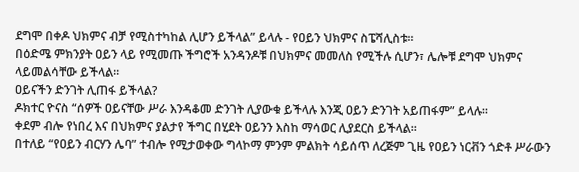ደግሞ በቀዶ ህክምና ብቻ የሚስተካከል ሊሆን ይችላል” ይላሉ - የዐይን ህክምና ስፔሻሊስቱ።
በዕድሜ ምክንያት ዐይን ላይ የሚመጡ ችግሮች አንዳንዶቹ በህክምና መመለስ የሚችሉ ሲሆን፣ ሌሎቹ ደግሞ ህክምና ላይመልሳቸው ይችላል።
ዐይናችን ድንገት ሊጠፋ ይችላል?
ዶክተር ዮናስ “ሰዎች ዐይናቸው ሥራ እንዳቆመ ድንገት ሊያውቁ ይችላሉ እንጂ ዐይን ድንገት አይጠፋም” ይላሉ።
ቀደም ብሎ የነበረ እና በህክምና ያልታየ ችግር በሂደት ዐይንን እስከ ማሳወር ሊያደርስ ይችላል።
በተለይ “የዐይን ብርሃን ሌባ” ተብሎ የሚታወቀው ግላኮማ ምንም ምልክት ሳይሰጥ ለረጅም ጊዜ የዐይን ነርቭን ጎድቶ ሥራውን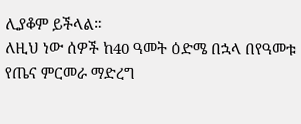ሊያቆም ይችላል።
ለዚህ ነው ሰዎች ከ40 ዓመት ዕድሜ በኋላ በየዓመቱ የጤና ምርመራ ማድረግ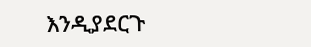እንዲያደርጉ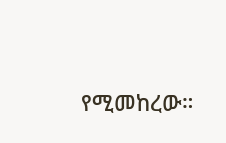የሚመከረው።